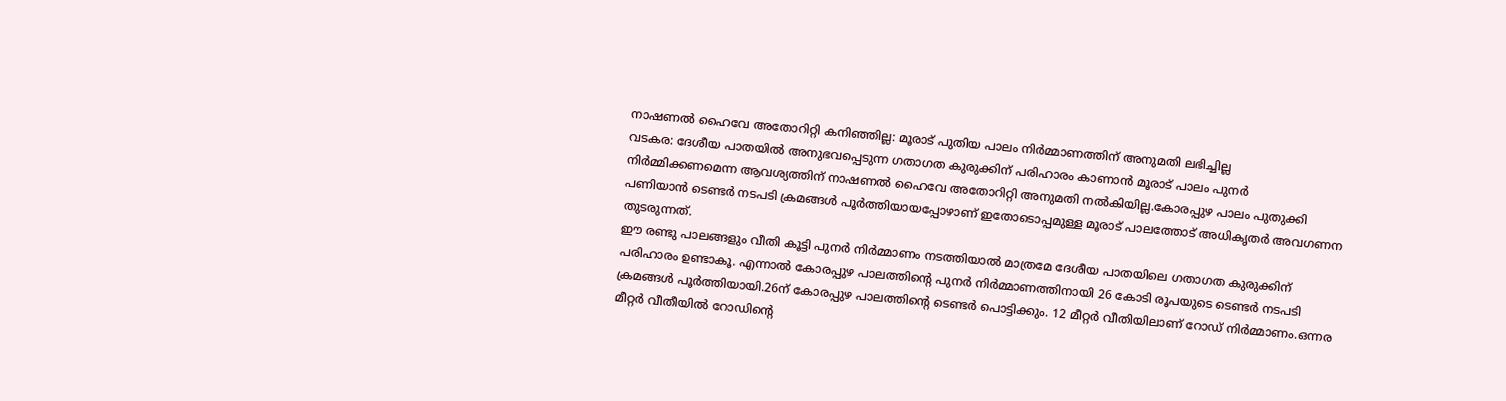നാഷണൽ ഹൈവേ അതോറിറ്റി കനിഞ്ഞില്ല: മൂരാട് പുതിയ പാലം നിർമ്മാണത്തിന് അനുമതി ലഭിച്ചില്ല
വടകര: ദേശീയ പാതയിൽ അനുഭവപ്പെടുന്ന ഗതാഗത കുരുക്കിന് പരിഹാരം കാണാൻ മൂരാട് പാലം പുനർ നിർമ്മിക്കണമെന്ന ആവശ്യത്തിന് നാഷണൽ ഹൈവേ അതോറിറ്റി അനുമതി നൽകിയില്ല.കോരപ്പുഴ പാലം പുതുക്കി പണിയാൻ ടെണ്ടർ നടപടി ക്രമങ്ങൾ പൂർത്തിയായപ്പോഴാണ് ഇതോടൊപ്പമുള്ള മൂരാട് പാലത്തോട് അധികൃതർ അവഗണന തുടരുന്നത്.
ഈ രണ്ടു പാലങ്ങളും വീതി കൂട്ടി പുനർ നിർമ്മാണം നടത്തിയാൽ മാത്രമേ ദേശീയ പാതയിലെ ഗതാഗത കുരുക്കിന് പരിഹാരം ഉണ്ടാകൂ. എന്നാൽ കോരപ്പുഴ പാലത്തിന്റെ പുനർ നിർമ്മാണത്തിനായി 26 കോടി രൂപയുടെ ടെണ്ടർ നടപടി ക്രമങ്ങൾ പൂർത്തിയായി.26ന് കോരപ്പുഴ പാലത്തിന്റെ ടെണ്ടർ പൊട്ടിക്കും. 12 മീറ്റർ വീതിയിലാണ് റോഡ് നിർമ്മാണം.ഒന്നര മീറ്റർ വീതീയിൽ റോഡിന്റെ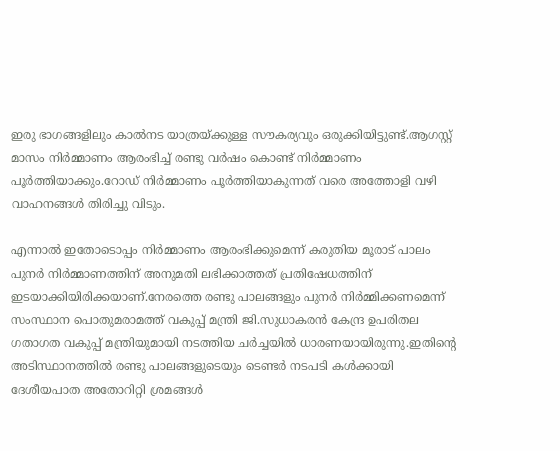ഇരു ഭാഗങ്ങളിലും കാൽനട യാത്രയ്ക്കുള്ള സൗകര്യവും ഒരുക്കിയിട്ടുണ്ട്.ആഗസ്റ്റ് മാസം നിർമ്മാണം ആരംഭിച്ച് രണ്ടു വർഷം കൊണ്ട് നിർമ്മാണം പൂർത്തിയാക്കും.റോഡ് നിർമ്മാണം പൂർത്തിയാകുന്നത് വരെ അത്തോളി വഴി വാഹനങ്ങൾ തിരിച്ചു വിടും.

എന്നാൽ ഇതോടൊപ്പം നിർമ്മാണം ആരംഭിക്കുമെന്ന് കരുതിയ മൂരാട് പാലം പുനർ നിർമ്മാണത്തിന് അനുമതി ലഭിക്കാത്തത് പ്രതിഷേധത്തിന് ഇടയാക്കിയിരിക്കയാണ്.നേരത്തെ രണ്ടു പാലങ്ങളും പുനർ നിർമ്മിക്കണമെന്ന് സംസ്ഥാന പൊതുമരാമത്ത് വകുപ്പ് മന്ത്രി ജി.സുധാകരൻ കേന്ദ്ര ഉപരിതല ഗതാഗത വകുപ്പ് മന്ത്രിയുമായി നടത്തിയ ചർച്ചയിൽ ധാരണയായിരുന്നു.ഇതിന്റെ അടിസ്ഥാനത്തിൽ രണ്ടു പാലങ്ങളുടെയും ടെണ്ടർ നടപടി കൾക്കായി ദേശീയപാത അതോറിറ്റി ശ്രമങ്ങൾ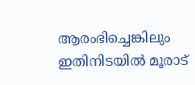ആരംഭിച്ചെങ്കിലും ഇതിനിടയിൽ മൂരാട്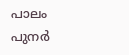പാലം പുനർ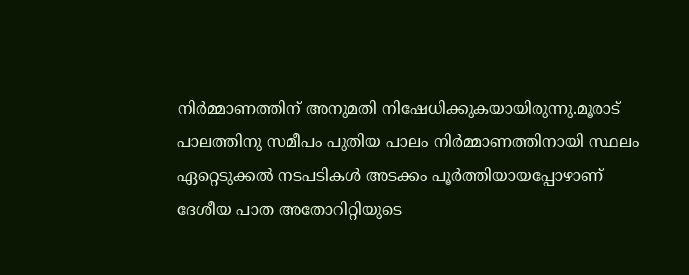നിർമ്മാണത്തിന് അനുമതി നിഷേധിക്കുകയായിരുന്നു.മൂരാട് പാലത്തിനു സമീപം പുതിയ പാലം നിർമ്മാണത്തിനായി സ്ഥലം ഏറ്റെടുക്കൽ നടപടികൾ അടക്കം പൂർത്തിയായപ്പോഴാണ് ദേശീയ പാത അതോറിറ്റിയുടെ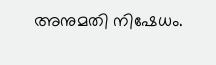അനുമതി നിഷേധം.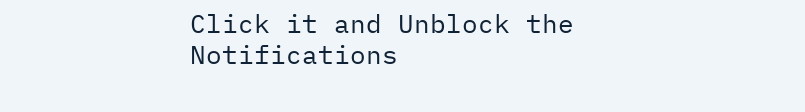Click it and Unblock the Notifications